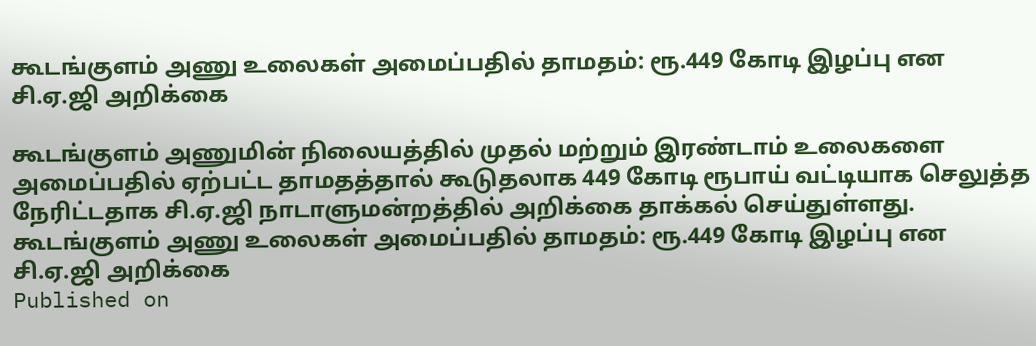கூடங்குளம் அணு உலைகள் அமைப்பதில் தாமதம்: ரூ.449 கோடி இழப்பு என சி.ஏ.ஜி அறிக்கை

கூடங்குளம் அணுமின் நிலையத்தில் முதல் மற்றும் இரண்டாம் உலைகளை அமைப்பதில் ஏற்பட்ட தாமதத்தால் கூடுதலாக 449 கோடி ரூபாய் வட்டியாக செலுத்த நேரிட்டதாக சி.ஏ.ஜி நாடாளுமன்றத்தில் அறிக்கை தாக்கல் செய்துள்ளது.
கூடங்குளம் அணு உலைகள் அமைப்பதில் தாமதம்: ரூ.449 கோடி இழப்பு என சி.ஏ.ஜி அறிக்கை
Published on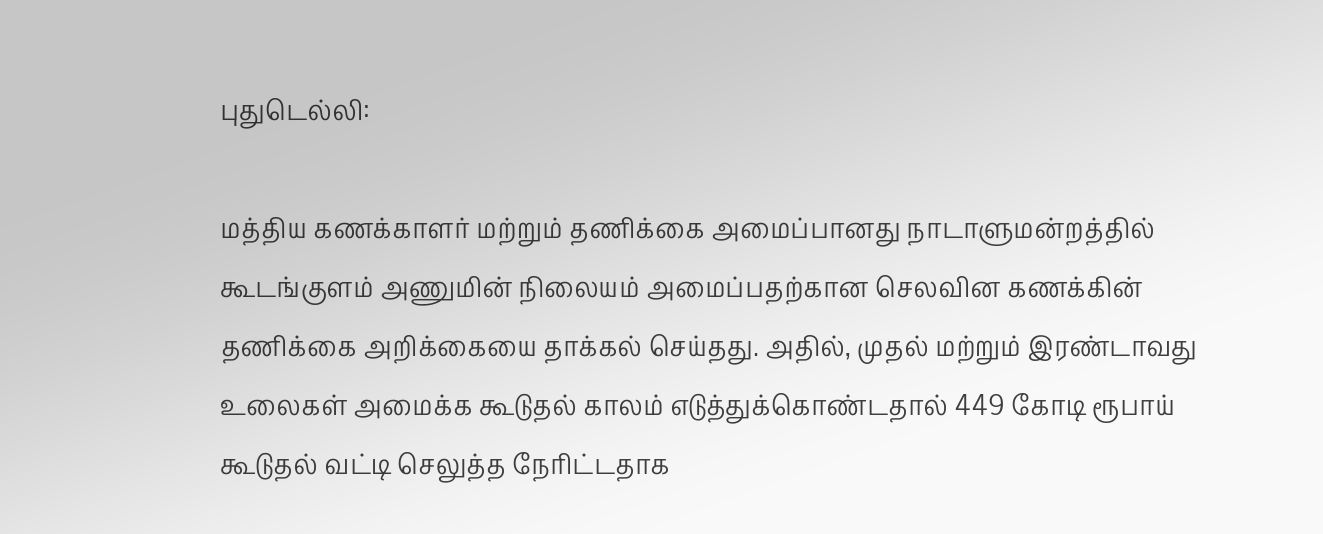புதுடெல்லி:

மத்திய கணக்காளர் மற்றும் தணிக்கை அமைப்பானது நாடாளுமன்றத்தில் கூடங்குளம் அணுமின் நிலையம் அமைப்பதற்கான செலவின கணக்கின் தணிக்கை அறிக்கையை தாக்கல் செய்தது. அதில், முதல் மற்றும் இரண்டாவது உலைகள் அமைக்க கூடுதல் காலம் எடுத்துக்கொண்டதால் 449 கோடி ரூபாய் கூடுதல் வட்டி செலுத்த நேரிட்டதாக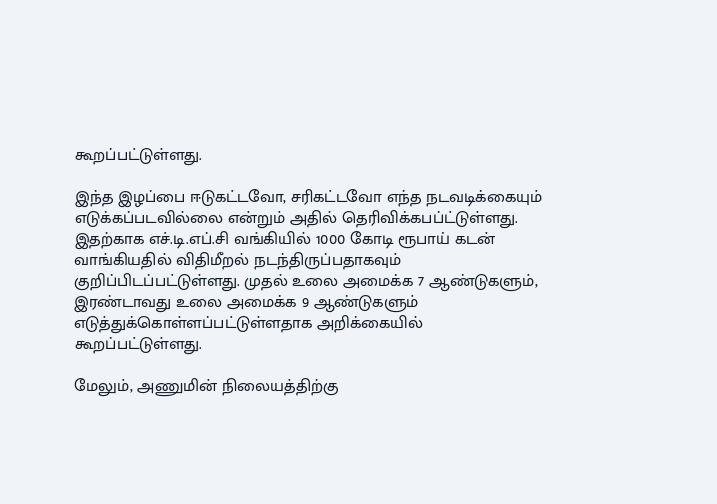கூறப்பட்டுள்ளது.

இந்த இழப்பை ஈடுகட்டவோ, சரிகட்டவோ எந்த நடவடிக்கையும் எடுக்கப்படவில்லை என்றும் அதில் தெரிவிக்கபப்ட்டுள்ளது. இதற்காக எச்.டி.எப்.சி வங்கியில் 1000 கோடி ரூபாய் கடன் வாங்கியதில் விதிமீறல் நடந்திருப்பதாகவும் குறிப்பிடப்பட்டுள்ளது. முதல் உலை அமைக்க 7 ஆண்டுகளும், இரண்டாவது உலை அமைக்க 9 ஆண்டுகளும் எடுத்துக்கொள்ளப்பட்டுள்ளதாக அறிக்கையில் கூறப்பட்டுள்ளது.

மேலும், அணுமின் நிலையத்திற்கு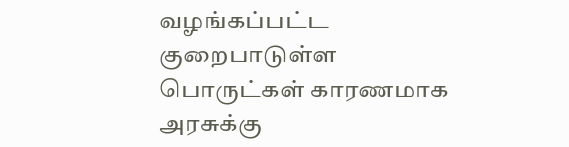வழங்கப்பட்ட குறைபாடுள்ள பொருட்கள் காரணமாக அரசுக்கு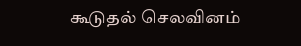கூடுதல் செலவினம்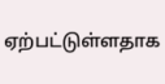ஏற்பட்டுள்ளதாக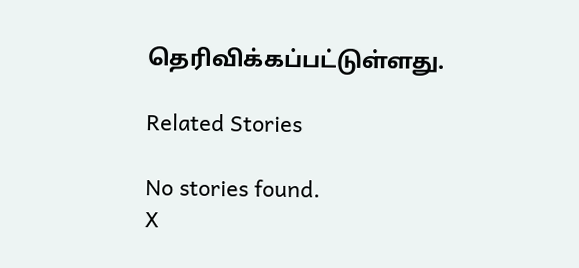தெரிவிக்கப்பட்டுள்ளது.

Related Stories

No stories found.
X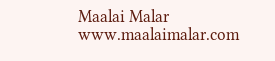Maalai Malar
www.maalaimalar.com